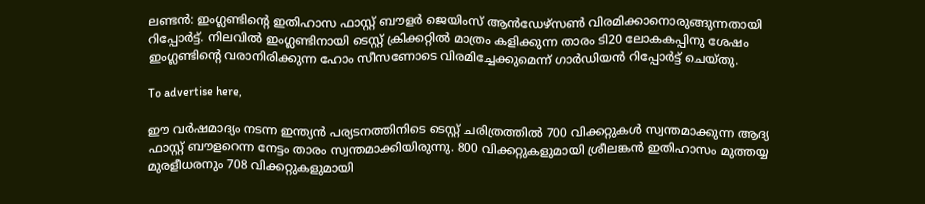ലണ്ടന്‍: ഇംഗ്ലണ്ടിന്റെ ഇതിഹാസ ഫാസ്റ്റ് ബൗളര്‍ ജെയിംസ് ആന്‍ഡേഴ്‌സണ്‍ വിരമിക്കാനൊരുങ്ങുന്നതായി റിപ്പോര്‍ട്ട്. നിലവില്‍ ഇംഗ്ലണ്ടിനായി ടെസ്റ്റ് ക്രിക്കറ്റില്‍ മാത്രം കളിക്കുന്ന താരം ടി20 ലോകകപ്പിനു ശേഷം ഇംഗ്ലണ്ടിന്റെ വരാനിരിക്കുന്ന ഹോം സീസണോടെ വിരമിച്ചേക്കുമെന്ന് ഗാര്‍ഡിയന്‍ റിപ്പോര്‍ട്ട് ചെയ്തു.

To advertise here,

ഈ വര്‍ഷമാദ്യം നടന്ന ഇന്ത്യന്‍ പര്യടനത്തിനിടെ ടെസ്റ്റ് ചരിത്രത്തില്‍ 700 വിക്കറ്റുകള്‍ സ്വന്തമാക്കുന്ന ആദ്യ ഫാസ്റ്റ് ബൗളറെന്ന നേട്ടം താരം സ്വന്തമാക്കിയിരുന്നു. 800 വിക്കറ്റുകളുമായി ശ്രീലങ്കന്‍ ഇതിഹാസം മുത്തയ്യ മുരളീധരനും 708 വിക്കറ്റുകളുമായി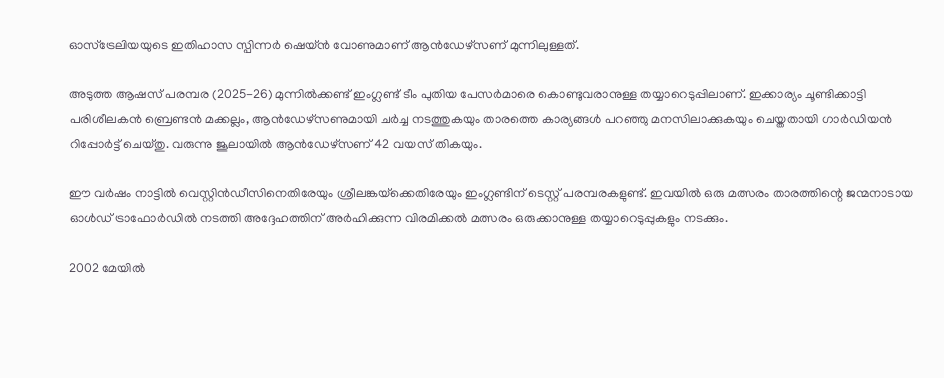ഓസ്‌ട്രേലിയയുടെ ഇതിഹാസ സ്പിന്നര്‍ ഷെയ്ന്‍ വോണുമാണ് ആന്‍ഡേഴ്‌സണ് മുന്നിലുള്ളത്.

അടുത്ത ആഷസ് പരമ്പര (2025-26) മുന്നില്‍ക്കണ്ട് ഇംഗ്ലണ്ട് ടീം പുതിയ പേസര്‍മാരെ കൊണ്ടുവരാനുള്ള തയ്യാറെടുപ്പിലാണ്. ഇക്കാര്യം ചൂണ്ടിക്കാട്ടി പരിശീലകന്‍ ബ്രെണ്ടന്‍ മക്കല്ലം, ആന്‍ഡേഴ്‌സണുമായി ചര്‍ച്ച നടത്തുകയും താരത്തെ കാര്യങ്ങള്‍ പറഞ്ഞു മനസിലാക്കുകയും ചെയ്തതായി ഗാര്‍ഡിയന്‍ റിപ്പോര്‍ട്ട് ചെയ്തു. വരുന്നു ജൂലായില്‍ ആന്‍ഡേഴ്‌സണ് 42 വയസ് തികയും.

ഈ വര്‍ഷം നാട്ടില്‍ വെസ്റ്റിന്‍ഡീസിനെതിരേയും ശ്രീലങ്കയ്‌ക്കെതിരേയും ഇംഗ്ലണ്ടിന് ടെസ്റ്റ് പരമ്പരകളുണ്ട്. ഇവയില്‍ ഒരു മത്സരം താരത്തിന്റെ ജന്മനാടായ ഓള്‍ഡ് ട്രാഫോര്‍ഡില്‍ നടത്തി അദ്ദേഹത്തിന് അര്‍ഹിക്കുന്ന വിരമിക്കല്‍ മത്സരം ഒരുക്കാനുള്ള തയ്യാറെടുപ്പുകളും നടക്കും.

2002 മേയില്‍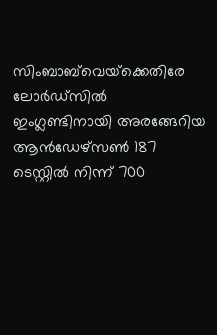സിംബാബ്‌വെയ്‌ക്കെതിരേ ലോര്‍ഡ്‌സില്‍ ഇംഗ്ലണ്ടിനായി അരങ്ങേറിയ ആന്‍ഡേഴ്‌സണ്‍ 187 ടെസ്റ്റില്‍ നിന്ന് 700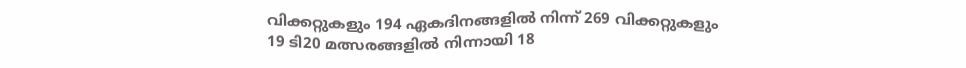വിക്കറ്റുകളും 194 ഏകദിനങ്ങളില്‍ നിന്ന് 269 വിക്കറ്റുകളും 19 ടി20 മത്സരങ്ങളില്‍ നിന്നായി 18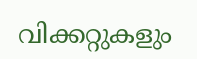വിക്കറ്റുകളും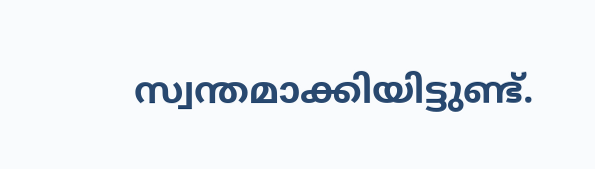സ്വന്തമാക്കിയിട്ടുണ്ട്.